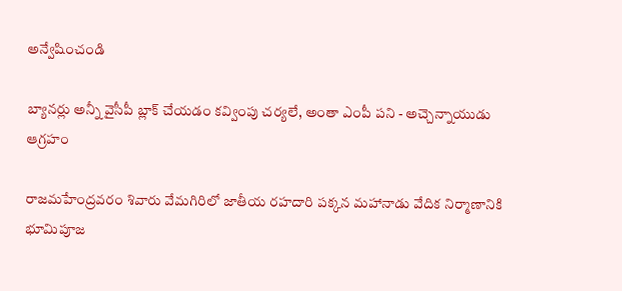అన్వేషించండి

బ్యానర్లు అన్నీ వైసీపీ బ్లాక్ చేయడం కవ్వింపు చర్యలే, అంతా ఎంపీ పని - అచ్చెన్నాయుడు ఆగ్రహం

రాజమహేంద్రవరం శివారు వేమగిరిలో జాతీయ రహదారి పక్కన మహానాడు వేదిక నిర్మాణానికి భూమిపూజ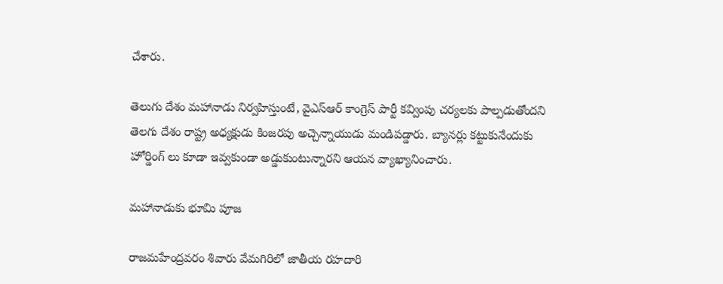చేశారు.

తెలుగు దేశం మహానాడు నిర్వహిస్తుంటే, వైఎస్ఆర్ కాంగ్రెస్ పార్టీ కవ్వింపు చర్యలకు పాల్పడుతోందని తెలగు దేశం రాష్ట్ర అధ్యక్షుడు కింజరపు అచ్చెన్నాయుడు మండిపడ్డారు. బ్యానర్లు కట్టుకునేందుకు హోర్డింగ్ లు కూడా ఇవ్వకుండా అడ్డుకుంటున్నారని ఆయన వ్యాఖ్యానించారు.

మహానాడుకు భూమి పూజ

రాజమహేంద్రవరం శివారు వేమగిరిలో జాతీయ రహదారి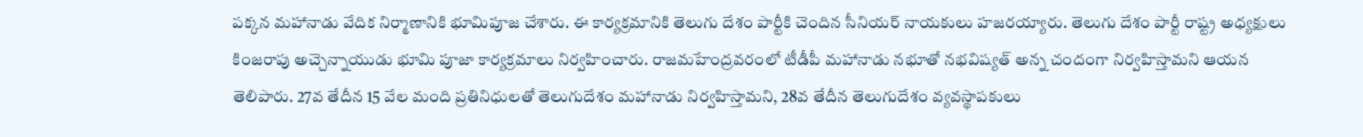పక్కన మహానాడు వేదిక నిర్మాణానికి భూమిపూజ చేశారు. ఈ కార్యక్రమానికి తెలుగు దేశం పార్టీకి చెందిన సీనియర్ నాయకులు హజరయ్యారు. తెలుగు దేశం పార్టీ రాష్ట్ర అధ్యక్షులు కింజరాపు అచ్చెన్నాయుడు భూమి పూజా కార్యక్రమాలు నిర్వహించారు. రాజమహేంద్రవరంలో టీడీపీ మహానాడు నభూతో నభవిష్యత్ అన్న చందంగా నిర్వహిస్తామని ఆయన తెలిపారు. 27వ తేదీన 15 వేల మంది ప్రతినిధులతో తెలుగుదేశం మహానాడు నిర్వహిస్తామని, 28వ తేదీన తెలుగుదేశం వ్యవస్థాపకులు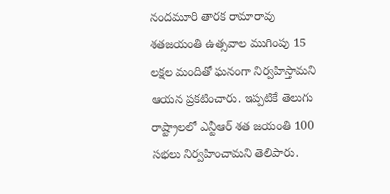నందమూరి తారక రామారావు శతజయంతి ఉత్సవాల ముగింపు 15 లక్షల మందితో ఘనంగా నిర్వహిస్తామని ఆయన ప్రకటించారు. ఇప్పటికే తెలుగు రాష్ట్రాలలో ఎన్టీఆర్ శత జయంతి 100 సభలు నిర్వహించామని తెలిపారు.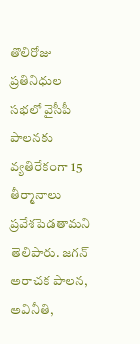తొలిరోజు ప్రతినిధుల సభలో వైసీపీ పాలనకు వ్యతిరేకంగా 15 తీర్మానాలు ప్రవేశపెడతామని తెలిపారు. జగన్ అరాచక పాలన, అవినీతి,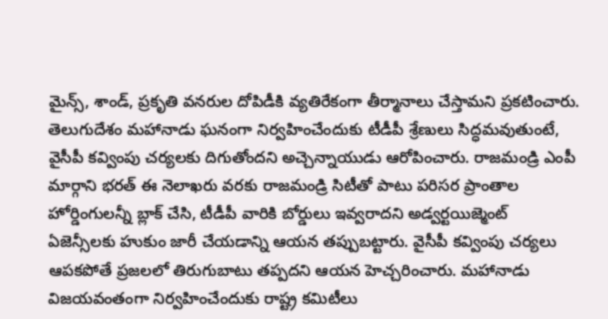మైన్స్, శాండ్, ప్రకృతి వనరుల దోపిడీకి వ్యతిరేకంగా తీర్మానాలు చేస్తామని ప్రకటించారు. తెలుగుదేశం మహానాడు ఘనంగా నిర్వహించేందుకు టీడీపీ శ్రేణులు సిద్ధమవుతుంటే, వైసీపీ కవ్వింపు చర్యలకు దిగుతోందని అచ్చెన్నాయుడు ఆరోపించారు. రాజమండ్రి ఎంపీ మార్గాని భరత్ ఈ నెలాఖరు వరకు రాజమండ్రి సిటీతో పాటు పరిసర ప్రాంతాల హోర్డింగులన్నీ బ్లాక్ చేసి, టీడీపీ వారికి బోర్డులు ఇవ్వరాదని అడ్వర్టయిజ్మెంట్ ఏజెన్సీలకు హుకుం జారీ చేయడాన్ని ఆయన తప్పుబట్టారు. వైసీపీ కవ్వింపు చర్యలు ఆపకపోతే ప్రజలలో తిరుగుబాటు తప్పదని ఆయన హెచ్చరించారు. మహానాడు విజయవంతంగా నిర్వహించేందుకు రాష్ట్ర కమిటీలు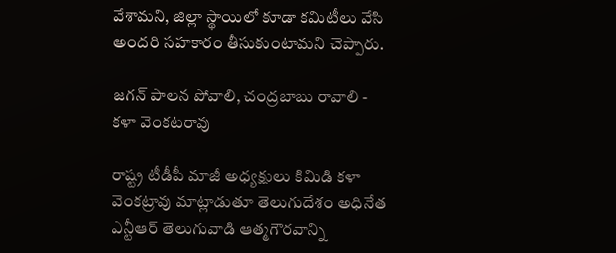వేశామని, జిల్లా స్థాయిలో కూడా కమిటీలు వేసి అందరి సహకారం తీసుకుంటామని చెప్పారు.

జగన్ పాలన పోవాలి, చంద్రబాబు రావాలి - కళా వెంకటరావు

రాష్ట్ర టీడీపీ మాజీ అధ్యక్షులు కిమిడి కళా వెంకట్రావు మాట్లాడుతూ తెలుగుదేశం అధినేత ఎన్టీఆర్ తెలుగువాడి ఆత్మగౌరవాన్ని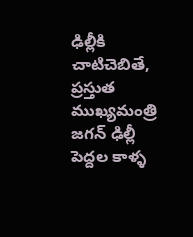ఢిల్లీకి చాటిచెబితే, ప్రస్తుత ముఖ్యమంత్రి జగన్ ఢిల్లీ పెద్దల కాళ్ళ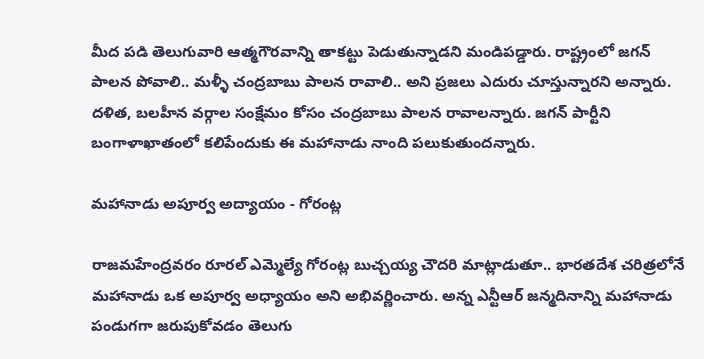మీద పడి తెలుగువారి ఆత్మగౌరవాన్ని తాకట్టు పెడుతున్నాడని మండిపడ్డారు. రాష్ట్రంలో జగన్ పాలన పోవాలి.. మళ్ళీ చంద్రబాబు పాలన రావాలి.. అని ప్రజలు ఎదురు చూస్తున్నారని అన్నారు. దళిత, బలహీన వర్గాల సంక్షేమం కోసం చంద్రబాబు పాలన రావాలన్నారు. జగన్ పార్టీని బంగాళాఖాతంలో కలిపేందుకు ఈ మహానాడు నాంది పలుకుతుందన్నారు.

మహానాడు అపూర్వ అద్యాయం - గోరంట్ల

రాజమహేంద్రవరం రూరల్ ఎమ్మెల్యే గోరంట్ల బుచ్చయ్య చౌదరి మాట్లాడుతూ.. భారతదేశ చరిత్రలోనే మహానాడు ఒక అపూర్వ అధ్యాయం అని అభివర్ణించారు. అన్న ఎన్టీఆర్ జన్మదినాన్ని మహానాడు పండుగగా జరుపుకోవడం తెలుగు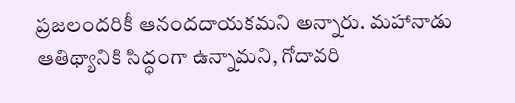ప్రజలందరికీ ఆనందదాయకమని అన్నారు. మహానాడు ఆతిథ్యానికి సిద్ధంగా ఉన్నామని, గోదావరి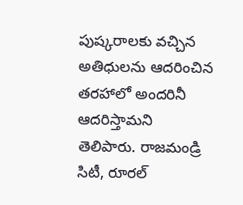పుష్కరాలకు వచ్చిన అతిధులను ఆదరించిన తరహాలో అందరినీ ఆదరిస్తామని తెలిపారు. రాజమండ్రి సిటీ, రూరల్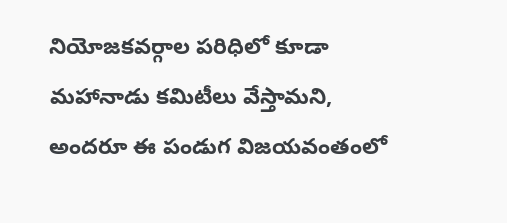నియోజకవర్గాల పరిధిలో కూడా మహానాడు కమిటీలు వేస్తామని, అందరూ ఈ పండుగ విజయవంతంలో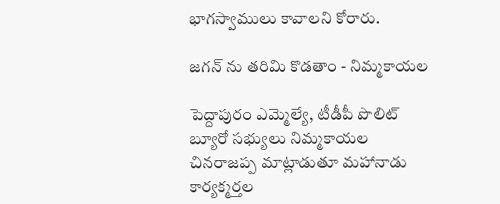భాగస్వాములు కావాలని కోరారు.

జగన్ ను తరిమి కొడతాం - నిమ్మకాయల

పెద్దాపురం ఎమ్మెల్యే, టీడీపీ పొలిట్ బ్యూరో సభ్యులు నిమ్మకాయల చినరాజప్ప మాట్లాడుతూ మహానాడు కార్యక్మర్తల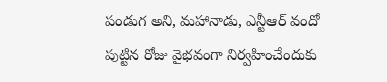పండుగ అని, మహానాడు, ఎన్టీఆర్ వందో పుట్టిన రోజు వైభవంగా నిర్వహించేందుకు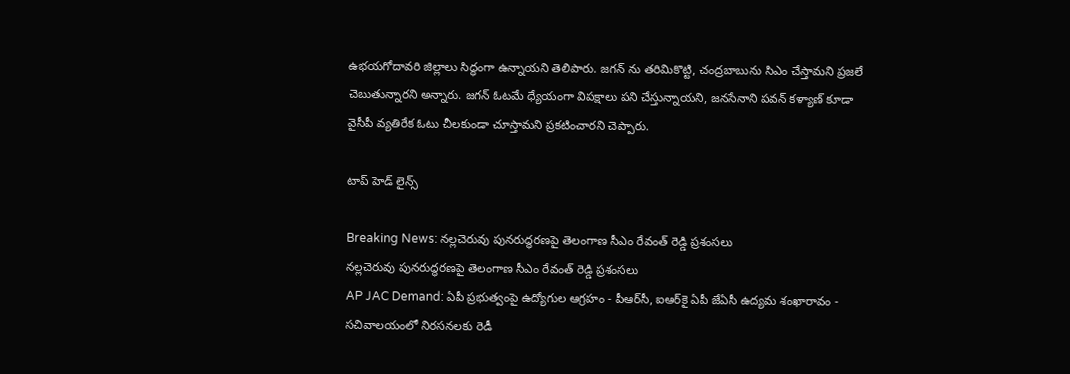ఉభయగోదావరి జిల్లాలు సిద్ధంగా ఉన్నాయని తెలిపారు. జగన్ ను తరిమికొట్టి, చంద్రబాబును సిఎం చేస్తామని ప్రజలే చెబుతున్నారని అన్నారు. జగన్ ఓటమే ధ్యేయంగా విపక్షాలు పని చేస్తున్నాయని, జనసేనాని పవన్ కళ్యాణ్ కూడా వైసీపీ వ్యతిరేక ఓటు చీలకుండా చూస్తామని ప్రకటించారని చెప్పారు.

టాప్ హెడ్ లైన్స్

Breaking News: నల్లచెరువు పునరుద్ధరణపై తెలంగాణ సీఎం రేవంత్ రెడ్డి ప్రశంసలు
నల్లచెరువు పునరుద్ధరణపై తెలంగాణ సీఎం రేవంత్ రెడ్డి ప్రశంసలు
AP JAC Demand: ఏపీ ప్రభుత్వంపై ఉద్యోగుల ఆగ్రహం - పీఆర్‌సీ, ఐఆర్‌కై ఏపీ జేఏసీ ఉద్యమ శంఖారావం - సచివాలయంలో నిరసనలకు రెడీ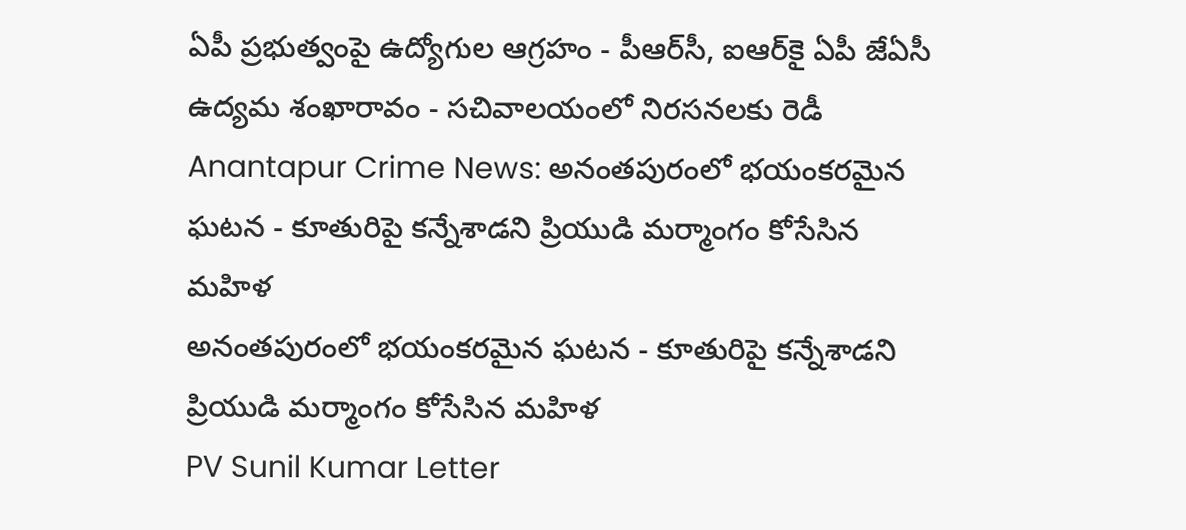ఏపీ ప్రభుత్వంపై ఉద్యోగుల ఆగ్రహం - పీఆర్‌సీ, ఐఆర్‌కై ఏపీ జేఏసీ ఉద్యమ శంఖారావం - సచివాలయంలో నిరసనలకు రెడీ
Anantapur Crime News: అనంతపురంలో భయంకరమైన ఘటన - కూతురిపై కన్నేశాడని ప్రియుడి మర్మాంగం కోసేసిన మహిళ
అనంతపురంలో భయంకరమైన ఘటన - కూతురిపై కన్నేశాడని ప్రియుడి మర్మాంగం కోసేసిన మహిళ
PV Sunil Kumar Letter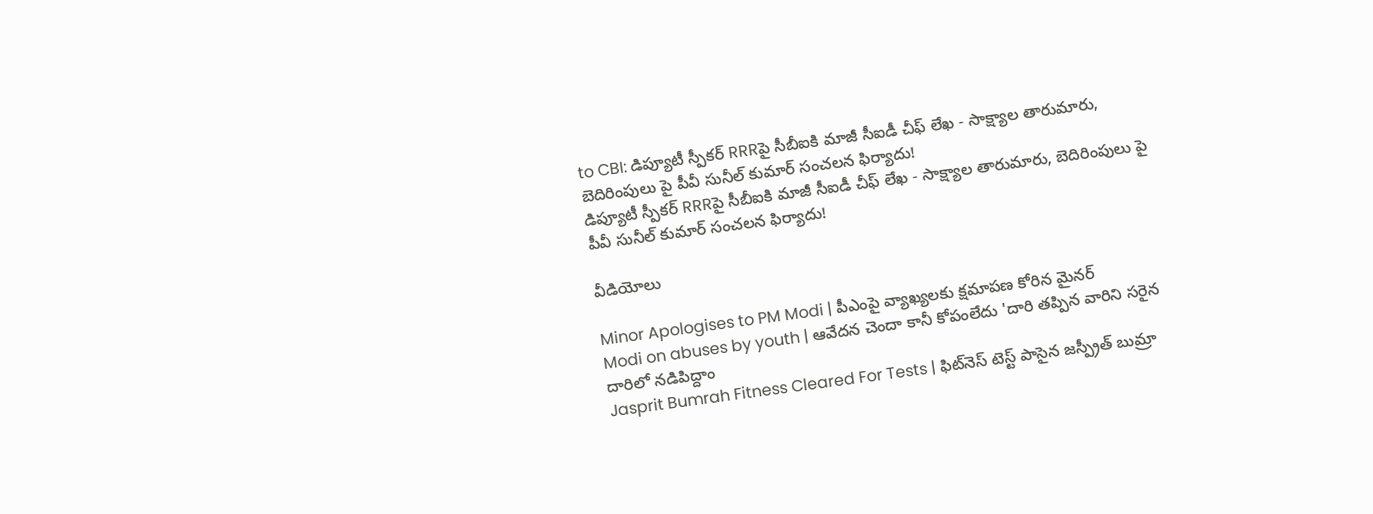to CBI: డిప్యూటీ స్పీకర్ RRRపై సీబీఐకి మాజీ సీఐడీ చీఫ్ లేఖ - సాక్ష్యాల తారుమారు, బెదిరింపులు పై పీవీ సునీల్ కుమార్ సంచలన ఫిర్యాదు!
డిప్యూటీ స్పీకర్ RRRపై సీబీఐకి మాజీ సీఐడీ చీఫ్ లేఖ - సాక్ష్యాల తారుమారు, బెదిరింపులు పై పీవీ సునీల్ కుమార్ సంచలన ఫిర్యాదు!

వీడియోలు

Minor Apologises to PM Modi | పీఎంపై వ్యాఖ్యలకు క్షమాపణ కోరిన మైనర్
Modi on abuses by youth | ఆవేదన చెందా కానీ కోపంలేదు 'దారి తప్పిన వారిని సరైన దారిలో నడిపిద్దాం
Jasprit Bumrah Fitness Cleared For Tests | ఫిట్‌నెస్ టెస్ట్ పాసైన జస్ప్రీత్ బుమ్రా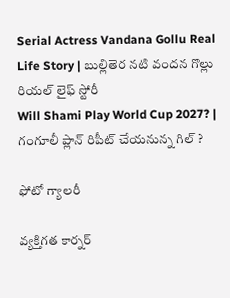Serial Actress Vandana Gollu Real Life Story | బుల్లితెర నటి వందన గొల్లు రియల్ లైఫ్ స్టోరీ
Will Shami Play World Cup 2027? | గంగూలీ ప్లాన్ రిపీట్ చేయనున్న గిల్ ?

ఫోటో గ్యాలరీ

వ్యక్తిగత కార్నర్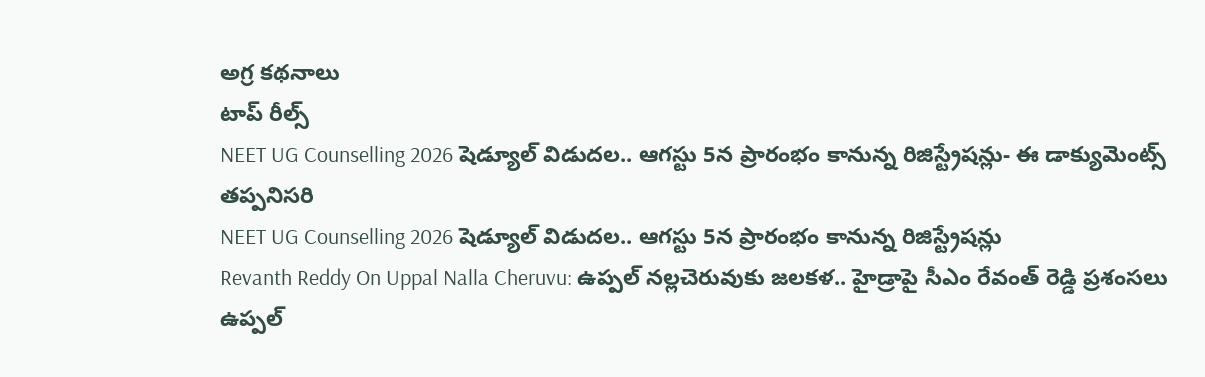అగ్ర కథనాలు
టాప్ రీల్స్
NEET UG Counselling 2026 షెడ్యూల్ విడుదల.. ఆగస్టు 5న ప్రారంభం కానున్న రిజిస్ట్రేషన్లు- ఈ డాక్యుమెంట్స్ తప్పనిసరి
NEET UG Counselling 2026 షెడ్యూల్ విడుదల.. ఆగస్టు 5న ప్రారంభం కానున్న రిజిస్ట్రేషన్లు
Revanth Reddy On Uppal Nalla Cheruvu: ఉప్పల్ నల్లచెరువుకు జలకళ.. హైడ్రాపై సీఎం రేవంత్ రెడ్డి ప్రశంసలు
ఉప్పల్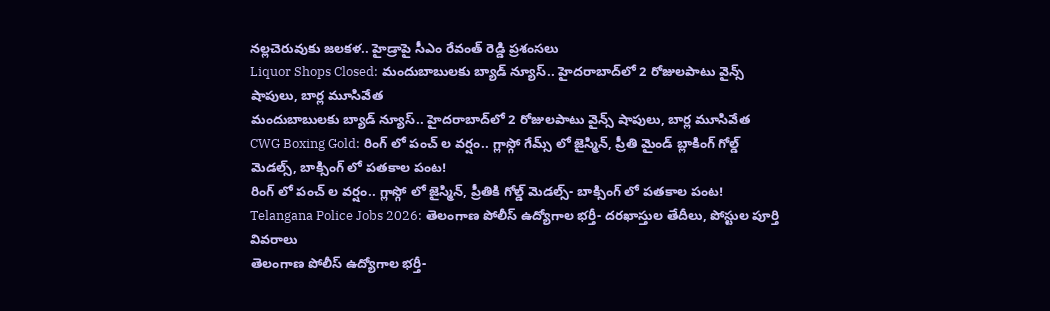నల్లచెరువుకు జలకళ.. హైడ్రాపై సీఎం రేవంత్ రెడ్డి ప్రశంసలు
Liquor Shops Closed: మందుబాబులకు బ్యాడ్ న్యూస్.. హైదరాబాద్‌లో 2 రోజులపాటు వైన్స్ షాపులు, బార్ల మూసివేత
మందుబాబులకు బ్యాడ్ న్యూస్.. హైదరాబాద్‌లో 2 రోజులపాటు వైన్స్ షాపులు, బార్ల మూసివేత
CWG Boxing Gold: రింగ్ లో పంచ్ ల వర్షం.. గ్లాస్గో గేమ్స్ లో జైస్మిన్, ప్రీతి మైండ్ బ్లాకింగ్ గోల్డ్ మెడల్స్, బాక్సింగ్ లో పతకాల పంట!
రింగ్ లో పంచ్ ల వర్షం.. గ్లాస్గో లో జైస్మిన్, ప్రీతికి గోల్డ్ మెడల్స్- బాక్సింగ్ లో పతకాల పంట!
Telangana Police Jobs 2026: తెలంగాణ పోలీస్ ఉద్యోగాల భర్తీ- దరఖాస్తుల తేదీలు, పోస్టుల పూర్తి వివరాలు
తెలంగాణ పోలీస్ ఉద్యోగాల భర్తీ-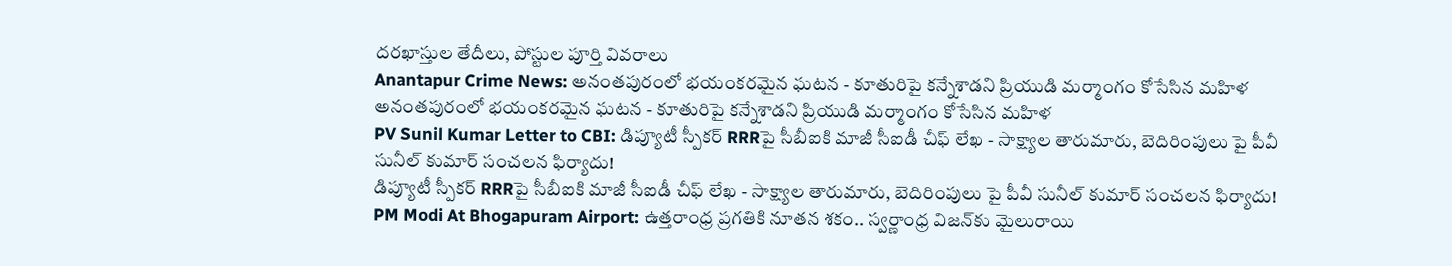దరఖాస్తుల తేదీలు, పోస్టుల పూర్తి వివరాలు
Anantapur Crime News: అనంతపురంలో భయంకరమైన ఘటన - కూతురిపై కన్నేశాడని ప్రియుడి మర్మాంగం కోసేసిన మహిళ
అనంతపురంలో భయంకరమైన ఘటన - కూతురిపై కన్నేశాడని ప్రియుడి మర్మాంగం కోసేసిన మహిళ
PV Sunil Kumar Letter to CBI: డిప్యూటీ స్పీకర్ RRRపై సీబీఐకి మాజీ సీఐడీ చీఫ్ లేఖ - సాక్ష్యాల తారుమారు, బెదిరింపులు పై పీవీ సునీల్ కుమార్ సంచలన ఫిర్యాదు!
డిప్యూటీ స్పీకర్ RRRపై సీబీఐకి మాజీ సీఐడీ చీఫ్ లేఖ - సాక్ష్యాల తారుమారు, బెదిరింపులు పై పీవీ సునీల్ కుమార్ సంచలన ఫిర్యాదు!
PM Modi At Bhogapuram Airport: ఉత్తరాంధ్ర ప్రగతికి నూతన శకం.. స్వర్ణాంధ్ర విజన్‌కు మైలురాయి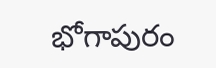భోగాపురం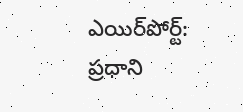ఎయిర్‌పోర్ట్: ప్రధాని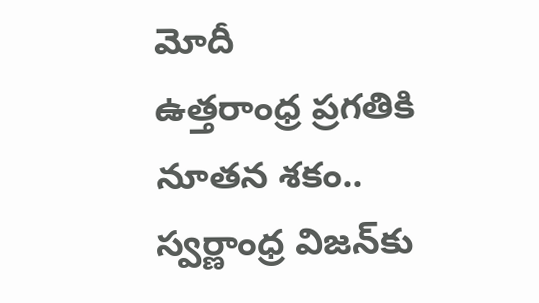మోదీ
ఉత్తరాంధ్ర ప్రగతికి నూతన శకం.. స్వర్ణాంధ్ర విజన్‌కు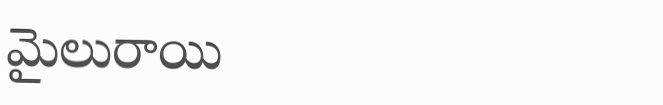మైలురాయి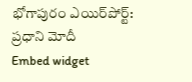భోగాపురం ఎయిర్‌పోర్ట్: ప్రధాని మోదీ
Embed widget